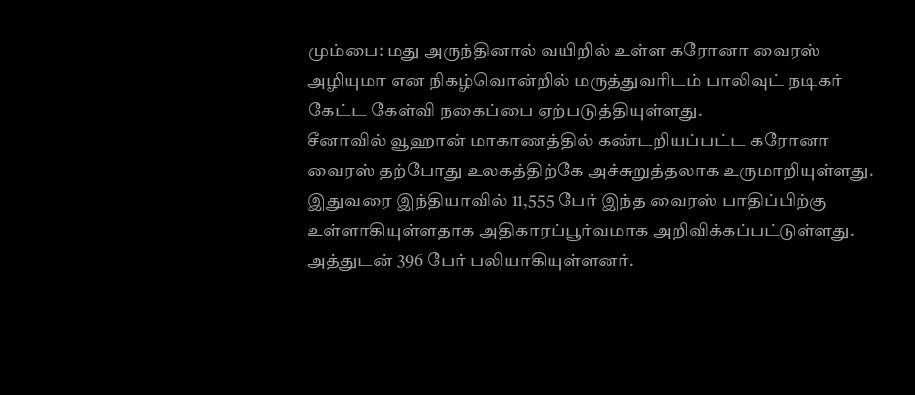மும்பை: மது அருந்தினால் வயிறில் உள்ள கரோனா வைரஸ் அழியுமா என நிகழ்வொன்றில் மருத்துவரிடம் பாலிவுட் நடிகர் கேட்ட கேள்வி நகைப்பை ஏற்படுத்தியுள்ளது.
சீனாவில் வூஹான் மாகாணத்தில் கண்டறியப்பட்ட கரோனா வைரஸ் தற்போது உலகத்திற்கே அச்சுறுத்தலாக உருமாறியுள்ளது. இதுவரை இந்தியாவில் 11,555 பேர் இந்த வைரஸ் பாதிப்பிற்கு உள்ளாகியுள்ளதாக அதிகாரப்பூர்வமாக அறிவிக்கப்பட்டுள்ளது. அத்துடன் 396 பேர் பலியாகியுள்ளனர்.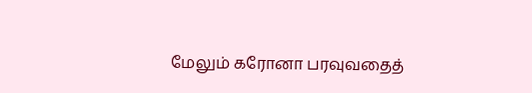மேலும் கரோனா பரவுவதைத்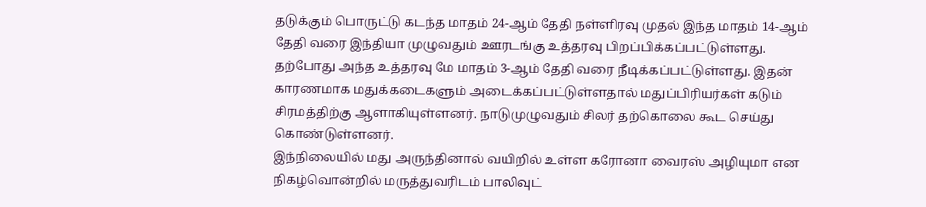தடுக்கும் பொருட்டு கடந்த மாதம் 24-ஆம் தேதி நள்ளிரவு முதல் இந்த மாதம் 14-ஆம் தேதி வரை இந்தியா முழுவதும் ஊரடங்கு உத்தரவு பிறப்பிக்கப்பட்டுள்ளது. தற்போது அந்த உத்தரவு மே மாதம் 3-ஆம் தேதி வரை நீடிக்கப்பட்டுள்ளது. இதன் காரணமாக மதுக்கடைகளும் அடைக்கப்பட்டுள்ளதால் மதுப்பிரியர்கள் கடும் சிரமத்திற்கு ஆளாகியுள்ளனர். நாடுமுழுவதும் சிலர் தற்கொலை கூட செய்து கொண்டுள்ளனர்.
இந்நிலையில் மது அருந்தினால் வயிறில் உள்ள கரோனா வைரஸ் அழியுமா என நிகழ்வொன்றில் மருத்துவரிடம் பாலிவுட்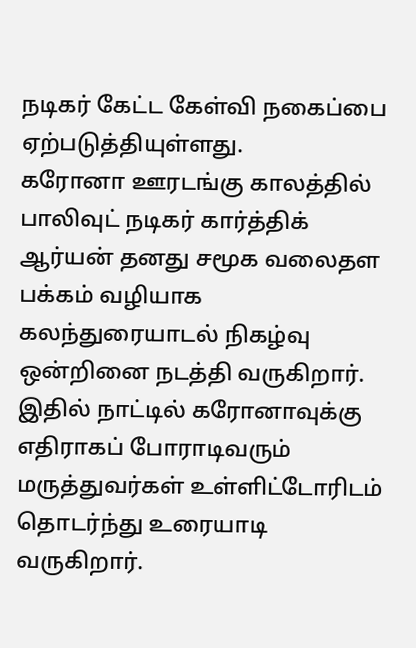நடிகர் கேட்ட கேள்வி நகைப்பை ஏற்படுத்தியுள்ளது.
கரோனா ஊரடங்கு காலத்தில் பாலிவுட் நடிகர் கார்த்திக் ஆர்யன் தனது சமூக வலைதள பக்கம் வழியாக கலந்துரையாடல் நிகழ்வு ஒன்றினை நடத்தி வருகிறார். இதில் நாட்டில் கரோனாவுக்கு எதிராகப் போராடிவரும் மருத்துவர்கள் உள்ளிட்டோரிடம் தொடர்ந்து உரையாடி வருகிறார்.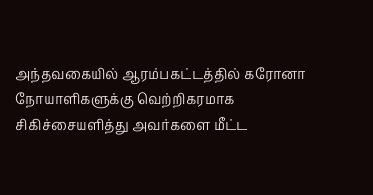அந்தவகையில் ஆரம்பகட்டத்தில் கரோனா நோயாளிகளுக்கு வெற்றிகரமாக சிகிச்சையளித்து அவர்களை மீட்ட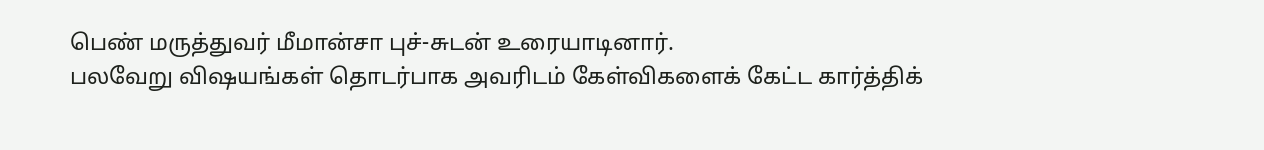பெண் மருத்துவர் மீமான்சா புச்-சுடன் உரையாடினார்.
பலவேறு விஷயங்கள் தொடர்பாக அவரிடம் கேள்விகளைக் கேட்ட கார்த்திக்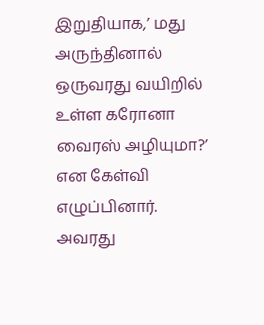இறுதியாக,’ மது அருந்தினால் ஒருவரது வயிறில் உள்ள கரோனா வைரஸ் அழியுமா?’ என கேள்வி எழுப்பினார்.
அவரது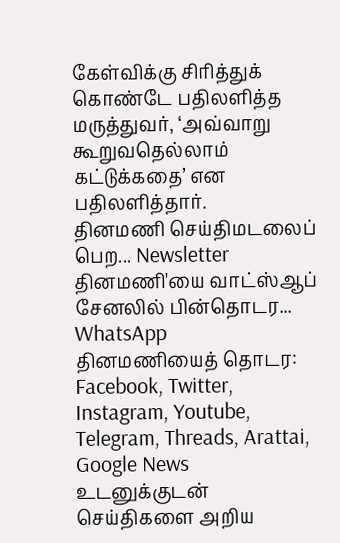கேள்விக்கு சிரித்துக் கொண்டே பதிலளித்த மருத்துவர், ‘அவ்வாறு கூறுவதெல்லாம் கட்டுக்கதை’ என பதிலளித்தார்.
தினமணி செய்திமடலைப் பெற... Newsletter
தினமணி'யை வாட்ஸ்ஆப் சேனலில் பின்தொடர... WhatsApp
தினமணியைத் தொடர: Facebook, Twitter, Instagram, Youtube, Telegram, Threads, Arattai, Google News
உடனுக்குடன் செய்திகளை அறிய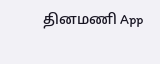தினமணி App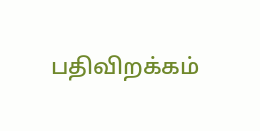பதிவிறக்கம்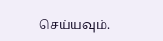செய்யவும்.